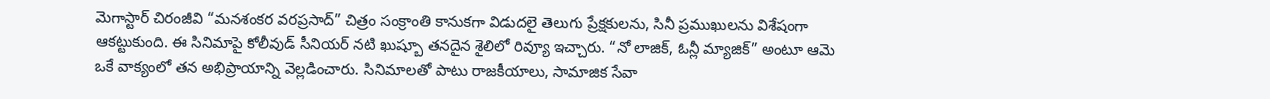మెగాస్టార్ చిరంజీవి “మనశంకర వరప్రసాద్” చిత్రం సంక్రాంతి కానుకగా విడుదలై తెలుగు ప్రేక్షకులను, సినీ ప్రముఖులను విశేషంగా ఆకట్టుకుంది. ఈ సినిమాపై కోలీవుడ్ సీనియర్ నటి ఖుష్బూ తనదైన శైలిలో రివ్యూ ఇచ్చారు. “నో లాజిక్, ఓన్లీ మ్యాజిక్” అంటూ ఆమె ఒకే వాక్యంలో తన అభిప్రాయాన్ని వెల్లడించారు. సినిమాలతో పాటు రాజకీయాలు, సామాజిక సేవా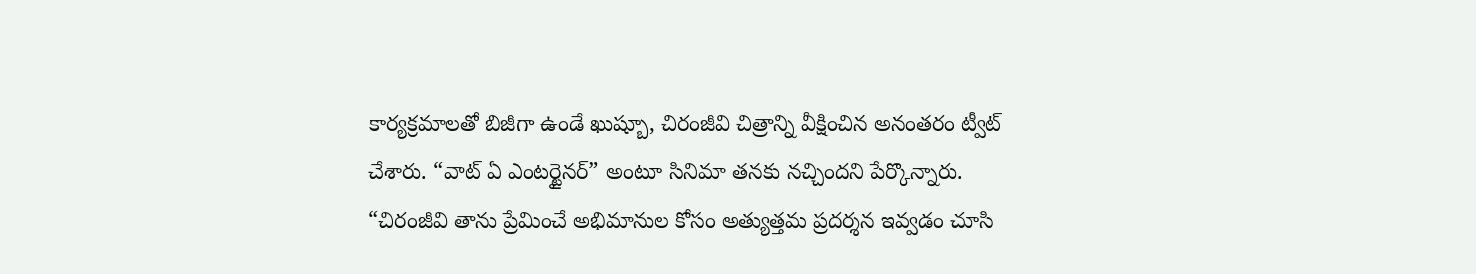కార్యక్రమాలతో బిజీగా ఉండే ఖుష్బూ, చిరంజీవి చిత్రాన్ని వీక్షించిన అనంతరం ట్వీట్ చేశారు. “వాట్ ఏ ఎంటర్టైనర్” అంటూ సినిమా తనకు నచ్చిందని పేర్కొన్నారు. “చిరంజీవి తాను ప్రేమించే అభిమానుల కోసం అత్యుత్తమ ప్రదర్శన ఇవ్వడం చూసి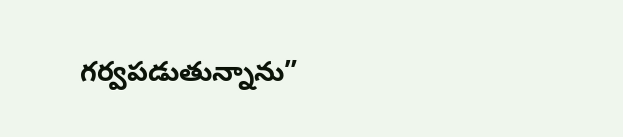గర్వపడుతున్నాను”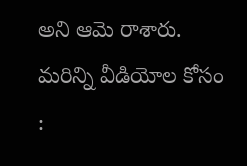అని ఆమె రాశారు.
మరిన్ని వీడియోల కోసం :